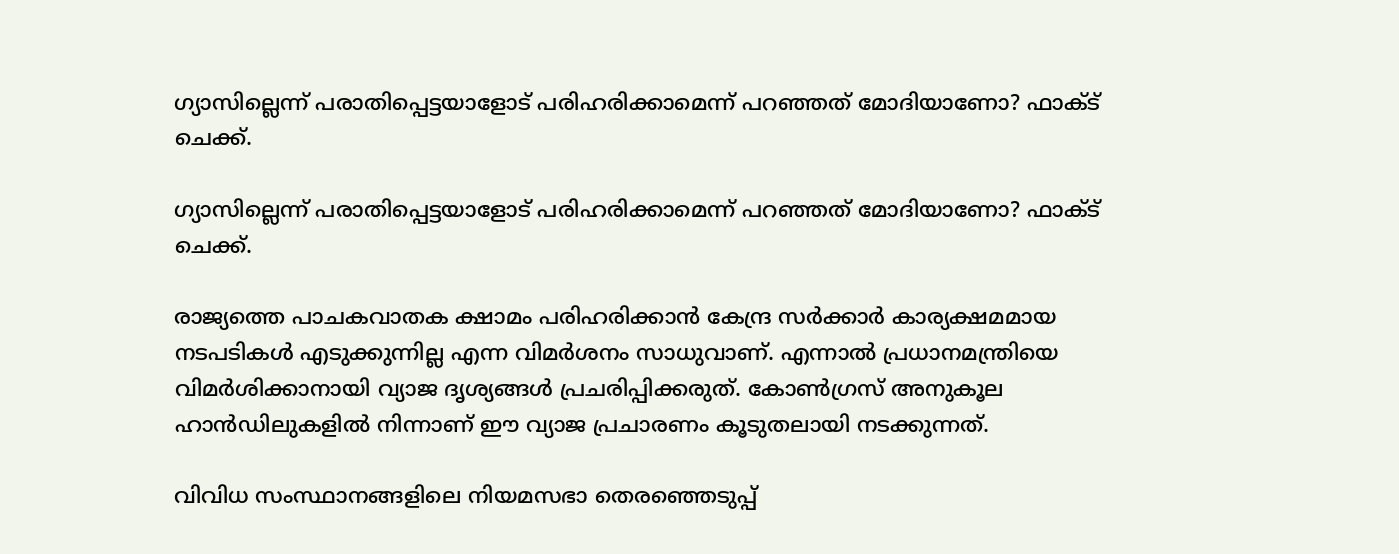ഗ്യാസില്ലെന്ന് പരാതിപ്പെട്ടയാളോട് പരിഹരിക്കാമെന്ന് പറഞ്ഞത് മോദിയാണോ? ഫാക്ട് ചെക്ക്.

ഗ്യാസില്ലെന്ന് പരാതിപ്പെട്ടയാളോട് പരിഹരിക്കാമെന്ന് പറഞ്ഞത് മോദിയാണോ? ഫാക്ട് ചെക്ക്.

രാജ്യത്തെ പാചകവാതക ക്ഷാമം പരിഹരിക്കാൻ കേന്ദ്ര സർക്കാർ കാര്യക്ഷമമായ നടപടികൾ എടുക്കുന്നില്ല എന്ന വിമർശനം സാധുവാണ്. എന്നാൽ പ്രധാനമന്ത്രിയെ വിമർശിക്കാനായി വ്യാജ ദൃശ്യങ്ങൾ പ്രചരിപ്പിക്കരുത്. കോൺഗ്രസ് അനുകൂല ഹാൻഡിലുകളിൽ നിന്നാണ് ഈ വ്യാജ പ്രചാരണം കൂടുതലായി നടക്കുന്നത്.

വിവിധ സംസ്ഥാനങ്ങളിലെ നിയമസഭാ തെരഞ്ഞെടുപ്പ്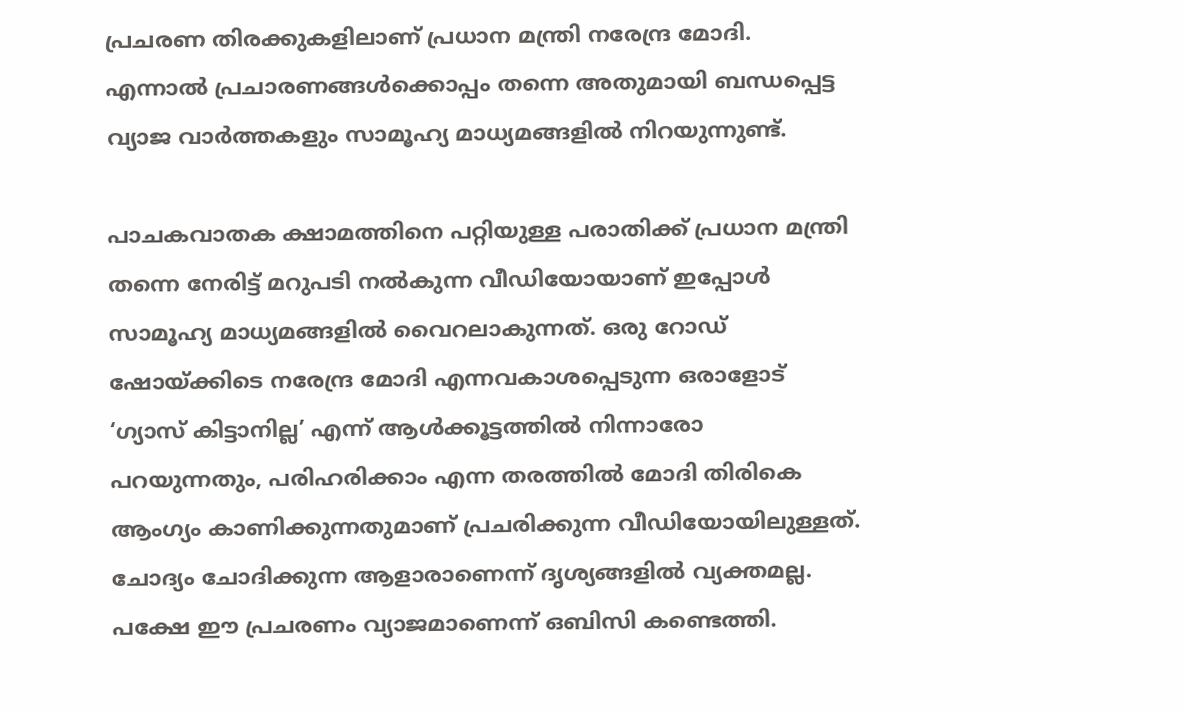പ്രചരണ തിരക്കുകളിലാണ് പ്രധാന മന്ത്രി നരേന്ദ്ര മോദി. എന്നാൽ പ്രചാരണങ്ങൾക്കൊപ്പം തന്നെ അതുമായി ബന്ധപ്പെട്ട വ്യാജ വാർത്തകളും സാമൂഹ്യ മാധ്യമങ്ങളിൽ നിറയുന്നുണ്ട്.

പാചകവാതക ക്ഷാമത്തിനെ പറ്റിയുള്ള പരാതിക്ക് പ്രധാന മന്ത്രി തന്നെ നേരിട്ട് മറുപടി നൽകുന്ന വീഡിയോയാണ് ഇപ്പോൾ സാമൂഹ്യ മാധ്യമങ്ങളിൽ വൈറലാകുന്നത്. ഒരു റോഡ് ഷോയ്ക്കിടെ നരേന്ദ്ര മോദി എന്നവകാശപ്പെടുന്ന ഒരാളോട് ‘ഗ്യാസ് കിട്ടാനില്ല’ എന്ന് ആൾക്കൂട്ടത്തിൽ നിന്നാരോ പറയുന്നതും, പരിഹരിക്കാം എന്ന തരത്തിൽ മോദി തിരികെ ആംഗ്യം കാണിക്കുന്നതുമാണ് പ്രചരിക്കുന്ന വീഡിയോയിലുള്ളത്. ചോദ്യം ചോദിക്കുന്ന ആളാരാണെന്ന് ദൃശ്യങ്ങളിൽ വ്യക്തമല്ല. പക്ഷേ ഈ പ്രചരണം വ്യാജമാണെന്ന് ഒബിസി കണ്ടെത്തി.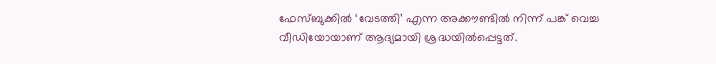ഫേസ്ബുക്കിൽ ‘വേടത്തി’ എന്ന അക്കൗണ്ടിൽ നിന്ന് പങ്ക് വെച്ച വീഡിയോയാണ് ആദ്യമായി ശ്രദ്ധയിൽപ്പെട്ടത്.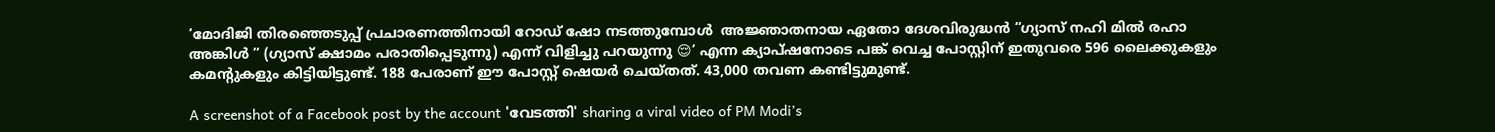‘മോദിജി തിരഞ്ഞെടുപ്പ് പ്രചാരണത്തിനായി റോഡ് ഷോ നടത്തുമ്പോൾ  അജ്ഞാതനായ ഏതോ ദേശവിരുദ്ധൻ “ഗ്യാസ് നഹി മിൽ രഹാ അങ്കിൾ ” (ഗ്യാസ് ക്ഷാമം പരാതിപ്പെടുന്നു) എന്ന് വിളിച്ചു പറയുന്നു 😌’ എന്ന ക്യാപ്ഷനോടെ പങ്ക് വെച്ച പോസ്റ്റിന് ഇതുവരെ 596 ലൈക്കുകളും കമന്റുകളും കിട്ടിയിട്ടുണ്ട്. 188 പേരാണ് ഈ പോസ്റ്റ് ഷെയർ ചെയ്തത്. 43,000 തവണ കണ്ടിട്ടുമുണ്ട്.

A screenshot of a Facebook post by the account 'വേടത്തി' sharing a viral video of PM Modi’s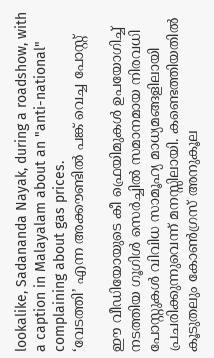lookalike, Sadananda Nayak, during a roadshow, with a caption in Malayalam about an "anti-national" complaining about gas prices.
‘വേടത്തി’ എന്ന അക്കൗണ്ടിൽ പങ്ക് വെച്ച പോസ്റ്റ്

ഈ വീഡിയോയുടെ കീ ഫ്രെയിമുകൾ ഉപയോഗിച്ച് നടത്തിയ ഗൂഗിൾ സെർച്ചിൽ സമാനമായ നിരവധി പോസ്റ്റുകൾ വിവിധ സാമൂഹ്യ മാധ്യമങ്ങളിലായി പ്രചരിക്കുന്നുവെന്ന് മനസ്സിലായി. കണ്ടെത്തിയതിൽ കൂടുതലും കോൺഗ്രസ് അനുകൂല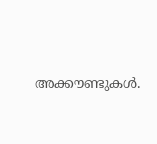അക്കൗണ്ടുകൾ.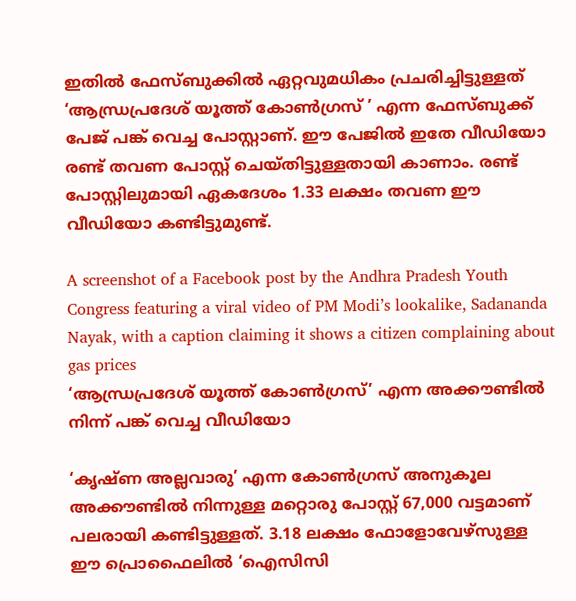ഇതിൽ ഫേസ്ബുക്കിൽ ഏറ്റവുമധികം പ്രചരിച്ചിട്ടുള്ളത് ‘ആന്ധ്രപ്രദേശ് യൂത്ത് കോൺഗ്രസ് ’ എന്ന ഫേസ്ബുക്ക് പേജ് പങ്ക് വെച്ച പോസ്റ്റാണ്. ഈ പേജിൽ ഇതേ വീഡിയോ രണ്ട് തവണ പോസ്റ്റ് ചെയ്തിട്ടുള്ളതായി കാണാം. രണ്ട് പോസ്റ്റിലുമായി ഏകദേശം 1.33 ലക്ഷം തവണ ഈ വീഡിയോ കണ്ടിട്ടുമുണ്ട്.

A screenshot of a Facebook post by the Andhra Pradesh Youth Congress featuring a viral video of PM Modi’s lookalike, Sadananda Nayak, with a caption claiming it shows a citizen complaining about gas prices
‘ആന്ധ്രപ്രദേശ് യൂത്ത് കോൺഗ്രസ്’ എന്ന അക്കൗണ്ടിൽ നിന്ന് പങ്ക് വെച്ച വീഡിയോ

‘കൃഷ്ണ അല്ലവാരു’ എന്ന കോൺഗ്രസ് അനുകൂല അക്കൗണ്ടിൽ നിന്നുള്ള മറ്റൊരു പോസ്റ്റ് 67,000 വട്ടമാണ് പലരായി കണ്ടിട്ടുള്ളത്. 3.18 ലക്ഷം ഫോളോവേഴ്സുള്ള ഈ പ്രൊഫൈലിൽ ‘ഐസിസി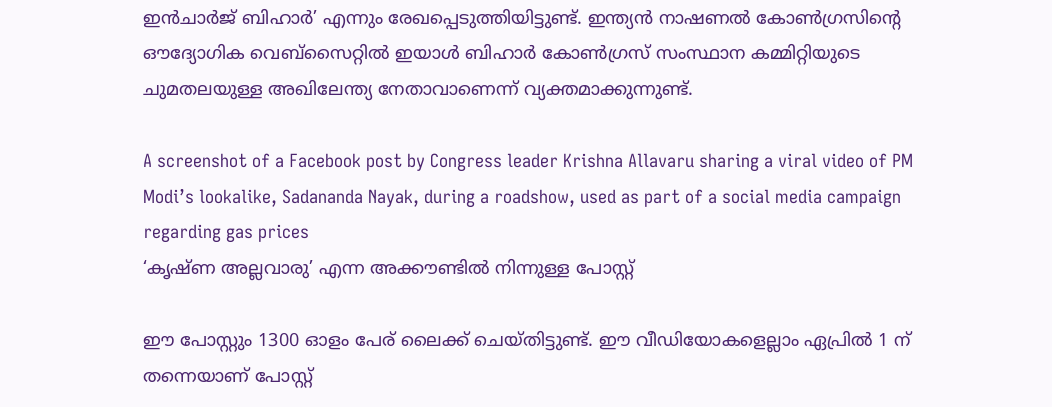ഇൻചാർജ് ബിഹാർ’ എന്നും രേഖപ്പെടുത്തിയിട്ടുണ്ട്. ഇന്ത്യൻ നാഷണൽ കോൺഗ്രസിന്റെ ഔദ്യോഗിക വെബ്സൈറ്റിൽ ഇയാൾ ബിഹാർ കോൺഗ്രസ് സംസ്ഥാന കമ്മിറ്റിയുടെ ചുമതലയുള്ള അഖിലേന്ത്യ നേതാവാണെന്ന് വ്യക്തമാക്കുന്നുണ്ട്.

A screenshot of a Facebook post by Congress leader Krishna Allavaru sharing a viral video of PM Modi’s lookalike, Sadananda Nayak, during a roadshow, used as part of a social media campaign regarding gas prices
‘കൃഷ്ണ അല്ലവാരു’ എന്ന അക്കൗണ്ടിൽ നിന്നുള്ള പോസ്റ്റ്

ഈ പോസ്റ്റും 1300 ഓളം പേര് ലൈക്ക് ചെയ്തിട്ടുണ്ട്. ഈ വീഡിയോകളെല്ലാം ഏപ്രിൽ 1 ന് തന്നെയാണ് പോസ്റ്റ്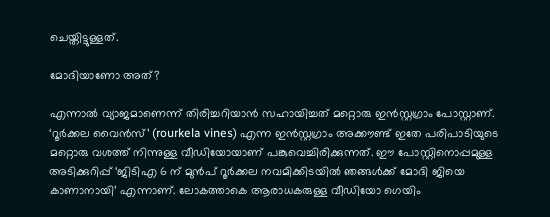ചെയ്തിട്ടുള്ളത്.

മോദിയാണോ അത്?

എന്നാൽ വ്യാജമാണെന്ന് തിരിച്ചറിയാൻ സഹായിച്ചത് മറ്റൊരു ഇൻസ്റ്റഗ്രാം പോസ്റ്റാണ്. ‘റൂർക്കല വൈൻസ്’ (rourkela vines) എന്ന ഇൻസ്റ്റഗ്രാം അക്കൗണ്ട് ഇതേ പരിപാടിയുടെ മറ്റൊരു വശത്ത് നിന്നുള്ള വീഡിയോയാണ് പങ്കുവെച്ചിരിക്കുന്നത്. ഈ പോസ്റ്റിനൊപ്പമുള്ള അടിക്കുറിപ്പ് ‘ജിടിഎ 6 ന് മുൻപ് റൂർക്കല നവമിക്കിടയിൽ ഞങ്ങൾക്ക് മോദി ജിയെ കാണാനായി’ എന്നാണ്. ലോകത്താകെ ആരാധകരുള്ള വീഡിയോ ഗെയിം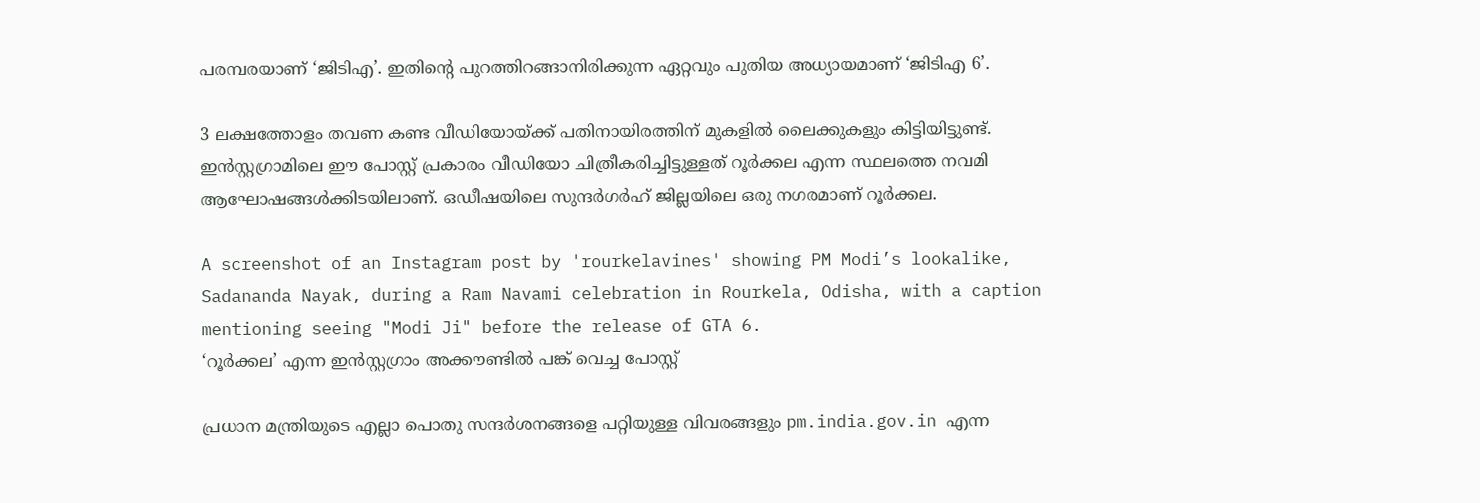പരമ്പരയാണ് ‘ജിടിഎ’. ഇതിന്റെ പുറത്തിറങ്ങാനിരിക്കുന്ന ഏറ്റവും പുതിയ അധ്യായമാണ് ‘ജിടിഎ 6’.

3 ലക്ഷത്തോളം തവണ കണ്ട വീഡിയോയ്ക്ക് പതിനായിരത്തിന് മുകളിൽ ലൈക്കുകളും കിട്ടിയിട്ടുണ്ട്. ഇൻസ്റ്റഗ്രാമിലെ ഈ പോസ്റ്റ് പ്രകാരം വീഡിയോ ചിത്രീകരിച്ചിട്ടുള്ളത് റൂർക്കല എന്ന സ്ഥലത്തെ നവമി ആഘോഷങ്ങൾക്കിടയിലാണ്. ഒഡീഷയിലെ സുന്ദർഗർഹ് ജില്ലയിലെ ഒരു നഗരമാണ് റൂർക്കല.

A screenshot of an Instagram post by 'rourkelavines' showing PM Modi’s lookalike, Sadananda Nayak, during a Ram Navami celebration in Rourkela, Odisha, with a caption mentioning seeing "Modi Ji" before the release of GTA 6.
‘റൂർക്കല’ എന്ന ഇൻസ്റ്റഗ്രാം അക്കൗണ്ടിൽ പങ്ക് വെച്ച പോസ്റ്റ്

പ്രധാന മന്ത്രിയുടെ എല്ലാ പൊതു സന്ദർശനങ്ങളെ പറ്റിയുള്ള വിവരങ്ങളും pm.india.gov.in എന്ന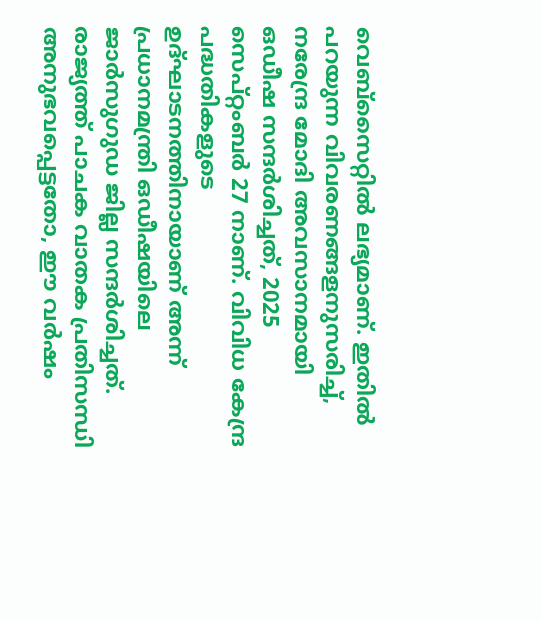വെബ്സൈറ്റിൽ ലഭ്യമാണ്. ഇതിൽ പറയുന്ന വിവരണങ്ങളനുസരിച്ച്, നരേന്ദ്ര മോദി അവസാനമായി ഒഡീഷ സന്ദർശിച്ചത്, 2025 സെപ്റ്റംബർ 27 നാണ്. വിവിധ കേന്ദ്ര പദ്ധതികളുടെ ഉദ്ഘാടനത്തിനായാണ് അന്ന് പ്രധാനമന്ത്രി ഒഡീഷയിലെ ജാർസുഗുഡ ജില്ല സന്ദർശിച്ചത്. രാജ്യത്ത് പാചക വാതക പ്രതിസന്ധി അനുഭവപ്പെട്ടതോ, ഈ വർഷം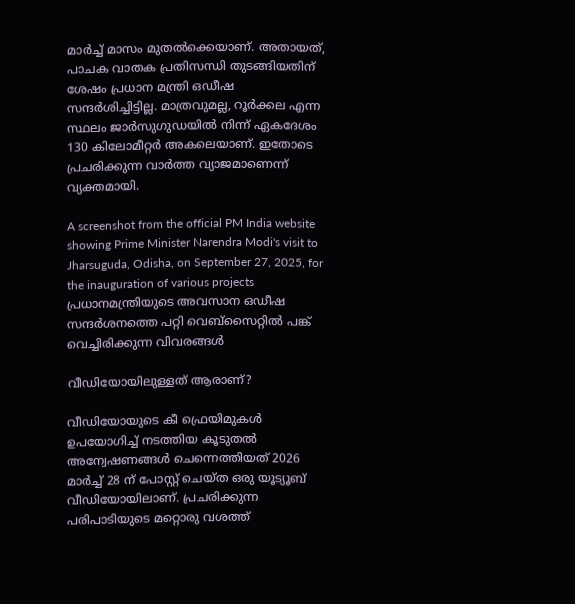മാർച്ച് മാസം മുതൽക്കെയാണ്. അതായത്, പാചക വാതക പ്രതിസന്ധി തുടങ്ങിയതിന് ശേഷം പ്രധാന മന്ത്രി ഒഡീഷ സന്ദർശിച്ചിട്ടില്ല. മാത്രവുമല്ല, റൂർക്കല എന്ന സ്ഥലം ജാർസുഗുഡയിൽ നിന്ന് ഏകദേശം 130 കിലോമീറ്റർ അകലെയാണ്. ഇതോടെ പ്രചരിക്കുന്ന വാർത്ത വ്യാജമാണെന്ന് വ്യക്തമായി.

A screenshot from the official PM India website showing Prime Minister Narendra Modi's visit to Jharsuguda, Odisha, on September 27, 2025, for the inauguration of various projects
പ്രധാനമന്ത്രിയുടെ അവസാന ഒഡീഷ സന്ദർശനത്തെ പറ്റി വെബ്സൈറ്റിൽ പങ്ക് വെച്ചിരിക്കുന്ന വിവരങ്ങൾ

വീഡിയോയിലുള്ളത് ആരാണ്?

വീഡിയോയുടെ കീ ഫ്രെയിമുകൾ ഉപയോഗിച്ച് നടത്തിയ കൂടുതൽ അന്വേഷണങ്ങൾ ചെന്നെത്തിയത് 2026 മാർച്ച് 28 ന് പോസ്റ്റ് ചെയ്ത ഒരു യൂട്യൂബ് വീഡിയോയിലാണ്. പ്രചരിക്കുന്ന പരിപാടിയുടെ മറ്റൊരു വശത്ത്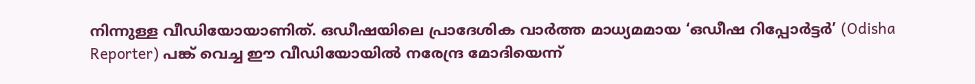നിന്നുള്ള വീഡിയോയാണിത്. ഒഡീഷയിലെ പ്രാദേശിക വാർത്ത മാധ്യമമായ ‘ഒഡീഷ റിപ്പോർട്ടർ’ (Odisha Reporter) പങ്ക് വെച്ച ഈ വീഡിയോയിൽ നരേന്ദ്ര മോദിയെന്ന്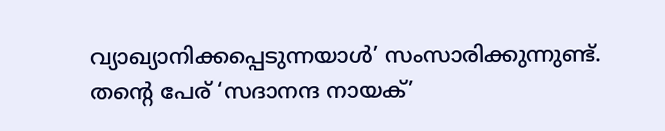വ്യാഖ്യാനിക്കപ്പെടുന്നയാൾ’ സംസാരിക്കുന്നുണ്ട്. തന്റെ പേര് ‘സദാനന്ദ നായക്’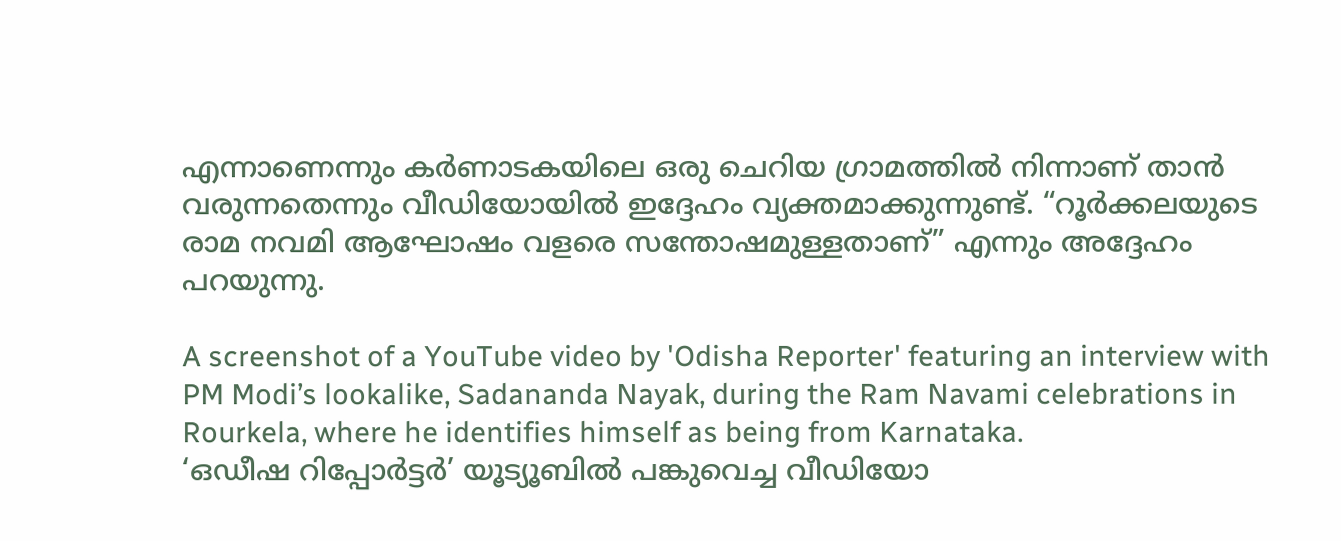എന്നാണെന്നും കർണാടകയിലെ ഒരു ചെറിയ ഗ്രാമത്തിൽ നിന്നാണ് താൻ വരുന്നതെന്നും വീഡിയോയിൽ ഇദ്ദേഹം വ്യക്തമാക്കുന്നുണ്ട്. “റൂർക്കലയുടെ രാമ നവമി ആഘോഷം വളരെ സന്തോഷമുള്ളതാണ്” എന്നും അദ്ദേഹം പറയുന്നു.

A screenshot of a YouTube video by 'Odisha Reporter' featuring an interview with PM Modi’s lookalike, Sadananda Nayak, during the Ram Navami celebrations in Rourkela, where he identifies himself as being from Karnataka.
‘ഒഡീഷ റിപ്പോർട്ടർ’ യൂട്യൂബിൽ പങ്കുവെച്ച വീഡിയോ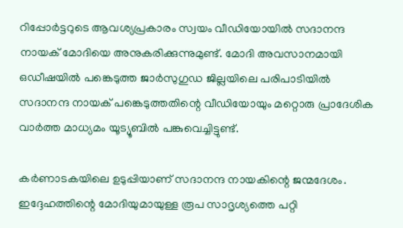റിപ്പോർട്ടറുടെ ആവശ്യപ്രകാരം സ്വയം വീഡിയോയിൽ സദാനന്ദ നായക് മോദിയെ അനുകരിക്കുന്നുമുണ്ട്. മോദി അവസാനമായി ഒഡീഷയിൽ പങ്കെടുത്ത ജാർസുഗുഡ ജില്ലയിലെ പരിപാടിയിൽ സദാനന്ദ നായക് പങ്കെടുത്തതിന്റെ വീഡിയോയും മറ്റൊരു പ്രാദേശിക വാർത്ത മാധ്യമം യൂട്യൂബിൽ പങ്കുവെച്ചിട്ടുണ്ട്.

കർണാടകയിലെ ഉടുപ്പിയാണ് സദാനന്ദ നായകിന്റെ ജന്മദേശം. ഇദ്ദേഹത്തിന്റെ മോദിയുമായുള്ള രൂപ സാദൃശ്യത്തെ പറ്റി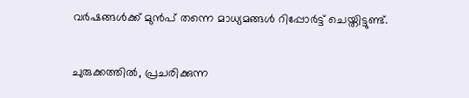വർഷങ്ങൾക്ക് മുൻപ് തന്നെ മാധ്യമങ്ങൾ റിപ്പോർട്ട് ചെയ്തിട്ടുണ്ട്.

ചുരുക്കത്തിൽ, പ്രചരിക്കുന്ന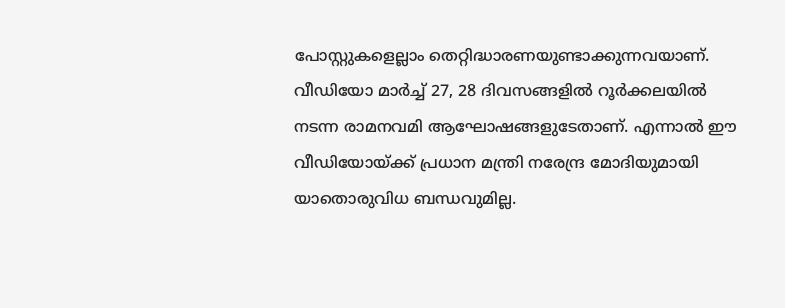പോസ്റ്റുകളെല്ലാം തെറ്റിദ്ധാരണയുണ്ടാക്കുന്നവയാണ്. വീഡിയോ മാർച്ച് 27, 28 ദിവസങ്ങളിൽ റൂർക്കലയിൽ നടന്ന രാമനവമി ആഘോഷങ്ങളുടേതാണ്. എന്നാൽ ഈ വീഡിയോയ്ക്ക് പ്രധാന മന്ത്രി നരേന്ദ്ര മോദിയുമായി യാതൊരുവിധ ബന്ധവുമില്ല.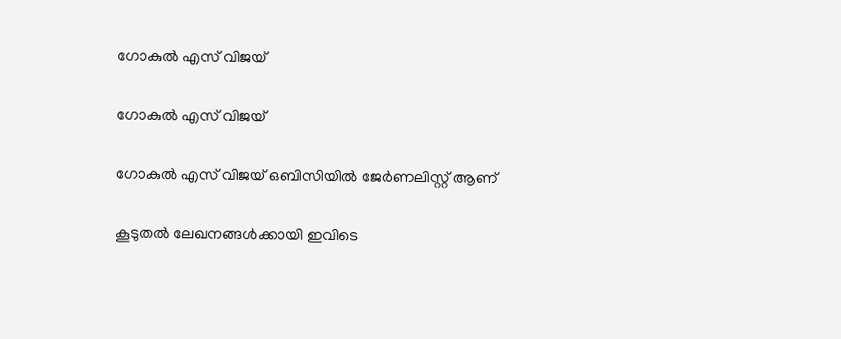ഗോകുൽ എസ് വിജയ്

ഗോകുൽ എസ് വിജയ്

ഗോകുൽ എസ് വിജയ് ഒബിസിയിൽ ജേർണലിസ്റ്റ് ആണ്

കൂടുതൽ ലേഖനങ്ങൾക്കായി ഇവിടെ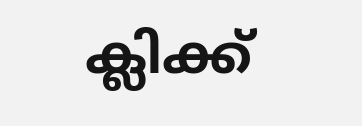ക്ലിക്ക്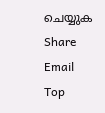ചെയ്യുക
Share Email
Top